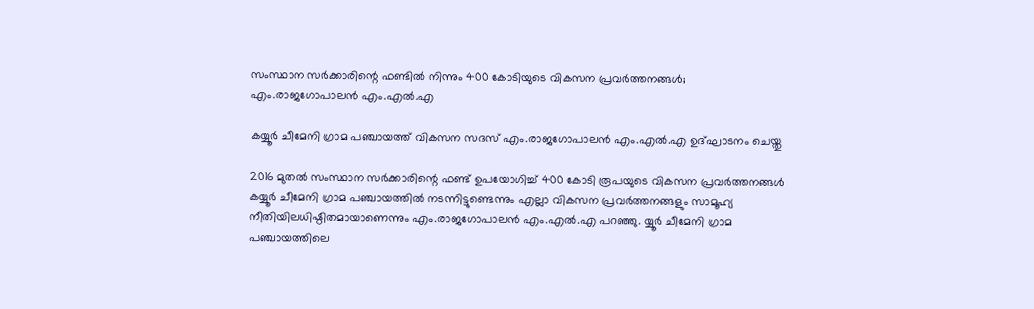സംസ്ഥാന സര്‍ക്കാരിന്റെ ഫണ്ടില്‍ നിന്നും 400 കോടിയുടെ വികസന പ്രവര്‍ത്തനങ്ങള്‍; എം.രാജഗോപാലന്‍ എം.എല്‍.എ

കയ്യൂര്‍ ചീമേനി ഗ്രാമ പഞ്ചായത്ത് വികസന സദസ് എം.രാജഗോപാലന്‍ എം.എല്‍.എ ഉദ്ഘാടനം ചെയ്തു

2016 മുതല്‍ സംസ്ഥാന സര്‍ക്കാരിന്റെ ഫണ്ട് ഉപയോഗിച്ച് 400 കോടി രൂപയുടെ വികസന പ്രവര്‍ത്തനങ്ങള്‍ കയ്യൂര്‍ ചീമേനി ഗ്രാമ പഞ്ചായത്തില്‍ നടന്നിട്ടുണ്ടെന്നും എല്ലാ വികസന പ്രവര്‍ത്തനങ്ങളും സാമൂഹ്യ നീതിയിലധിഷ്ഠിതമായാണെന്നും എം.രാജഗോപാലന്‍ എം.എല്‍.എ പറഞ്ഞു. യ്യൂര്‍ ചീമേനി ഗ്രാമ പഞ്ചായത്തിലെ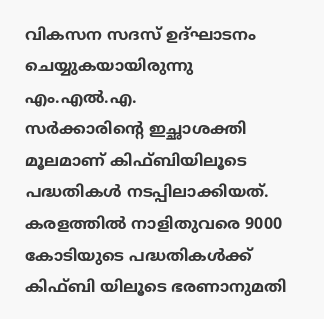വികസന സദസ് ഉദ്ഘാടനം ചെയ്യുകയായിരുന്നു എം.എല്‍.എ.
സര്‍ക്കാരിന്റെ ഇച്ഛാശക്തി മൂലമാണ് കിഫ്ബിയിലൂടെ പദ്ധതികള്‍ നടപ്പിലാക്കിയത്. കരളത്തില്‍ നാളിതുവരെ 9000 കോടിയുടെ പദ്ധതികള്‍ക്ക് കിഫ്ബി യിലൂടെ ഭരണാനുമതി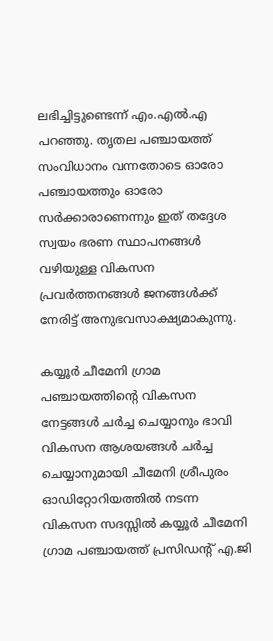ലഭിച്ചിട്ടുണ്ടെന്ന് എം.എല്‍.എ പറഞ്ഞു. തൃതല പഞ്ചായത്ത് സംവിധാനം വന്നതോടെ ഓരോ പഞ്ചായത്തും ഓരോ സര്‍ക്കാരാണെന്നും ഇത് തദ്ദേശ സ്വയം ഭരണ സ്ഥാപനങ്ങള്‍ വഴിയുള്ള വികസന പ്രവര്‍ത്തനങ്ങള്‍ ജനങ്ങള്‍ക്ക് നേരിട്ട് അനുഭവസാക്ഷ്യമാകുന്നു.

കയ്യൂര്‍ ചീമേനി ഗ്രാമ പഞ്ചായത്തിന്റെ വികസന നേട്ടങ്ങള്‍ ചര്‍ച്ച ചെയ്യാനും ഭാവി വികസന ആശയങ്ങള്‍ ചര്‍ച്ച ചെയ്യാനുമായി ചീമേനി ശ്രീപുരം ഓഡിറ്റോറിയത്തില്‍ നടന്ന വികസന സദസ്സില്‍ കയ്യൂര്‍ ചീമേനി ഗ്രാമ പഞ്ചായത്ത് പ്രസിഡന്റ് എ.ജി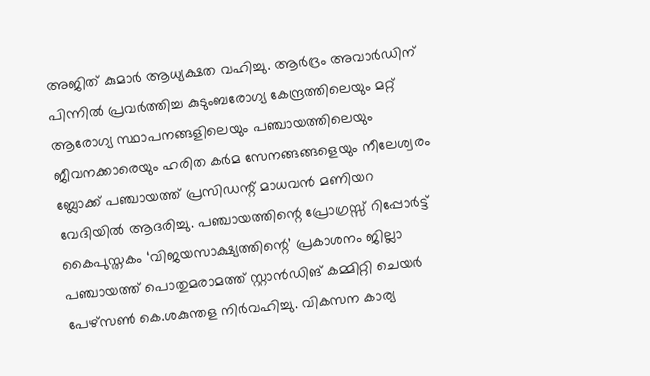അജിത് കുമാര്‍ ആധ്യക്ഷത വഹിച്ചു. ആര്‍ദ്രം അവാര്‍ഡിന് പിന്നില്‍ പ്രവര്‍ത്തിച്ച കുടുംബരോഗ്യ കേന്ദ്രത്തിലെയും മറ്റ് ആരോഗ്യ സ്ഥാപനങ്ങളിലെയും പഞ്ചായത്തിലെയും ജീവനക്കാരെയും ഹരിത കര്‍മ സേനങ്ങങ്ങളെയും നീലേശ്വരം ബ്ലോക്ക് പഞ്ചായത്ത് പ്രസിഡന്റ് മാധവന്‍ മണിയറ വേദിയില്‍ ആദരിച്ചു. പഞ്ചായത്തിന്റെ പ്രോഗ്രസ്സ് റിപ്പോര്‍ട്ട് കൈപുസ്തകം ‘വിജയസാക്ഷ്യത്തിന്റെ’ പ്രകാശനം ജില്ലാ പഞ്ചായത്ത് പൊതുമരാമത്ത് സ്റ്റാന്‍ഡിങ് കമ്മിറ്റി ചെയര്‍ പേഴ്സണ്‍ കെ.ശകുന്തള നിര്‍വഹിച്ചു. വികസന കാര്യ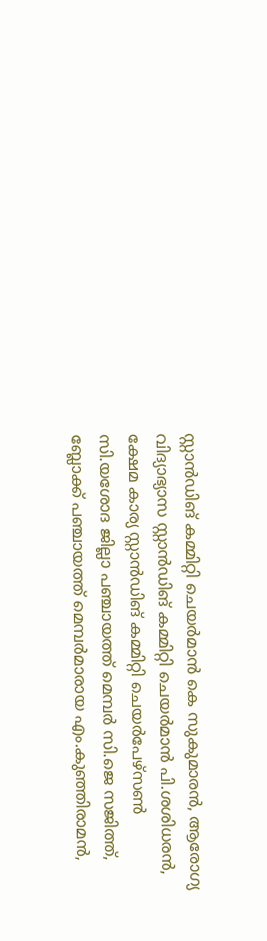സ്റ്റാന്‍ഡിങ് കമ്മിറ്റി ചെയര്‍മാന്‍ കെ സുകുമാരന്‍, ആരോഗ്യ വിദ്യാഭ്യാസ സ്റ്റാന്‍ഡിങ് കമ്മിറ്റി ചെയര്‍മാന്‍ പി.ശശിധരന്‍, ക്ഷേമ കാര്യ സ്റ്റാന്‍ഡിങ് കമ്മിറ്റി ചെയര്‍പേഴ്സണ്‍ സി.യശോദ ജില്ലാ പഞ്ചായത്ത് മെമ്പര്‍ സി.ജെ സജിത്ത്, ബ്ലോക്ക് പഞ്ചായത്ത് മെമ്പര്‍മാരായ എം.കുഞ്ഞിരാമന്‍,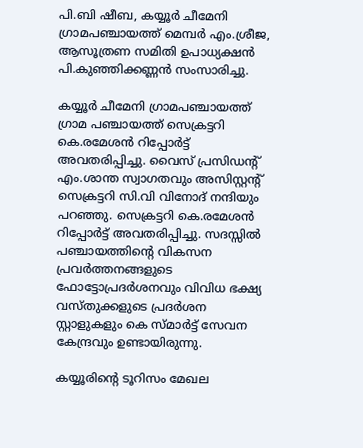പി.ബി ഷീബ, കയ്യൂര്‍ ചീമേനി ഗ്രാമപഞ്ചായത്ത് മെമ്പര്‍ എം.ശ്രീജ, ആസൂത്രണ സമിതി ഉപാധ്യക്ഷന്‍ പി.കുഞ്ഞിക്കണ്ണന്‍ സംസാരിച്ചു.

കയ്യൂര്‍ ചീമേനി ഗ്രാമപഞ്ചായത്ത് ഗ്രാമ പഞ്ചായത്ത് സെക്രട്ടറി കെ.രമേശന്‍ റിപ്പോര്‍ട്ട് അവതരിപ്പിച്ചു. വൈസ് പ്രസിഡന്റ് എം.ശാന്ത സ്വാഗതവും അസിസ്റ്റന്റ് സെക്രട്ടറി സി.വി വിനോദ് നന്ദിയും പറഞ്ഞു. സെക്രട്ടറി കെ.രമേശന്‍ റിപ്പോര്‍ട്ട് അവതരിപ്പിച്ചു. സദസ്സില്‍ പഞ്ചായത്തിന്റെ വികസന പ്രവര്‍ത്തനങ്ങളുടെ ഫോട്ടോപ്രദര്‍ശനവും വിവിധ ഭക്ഷ്യ വസ്തുക്കളുടെ പ്രദര്‍ശന സ്റ്റാളുകളും കെ സ്മാര്‍ട്ട് സേവന കേന്ദ്രവും ഉണ്ടായിരുന്നു.

കയ്യൂരിന്റെ ടൂറിസം മേഖല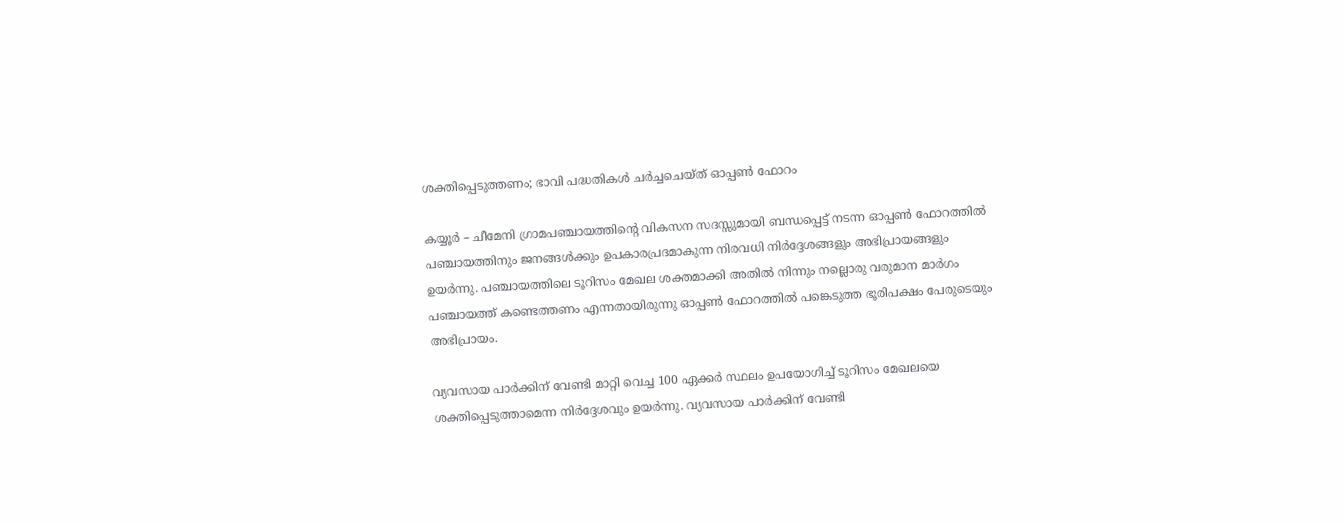ശക്തിപ്പെടുത്തണം; ഭാവി പദ്ധതികള്‍ ചര്‍ച്ചചെയ്ത് ഓപ്പണ്‍ ഫോറം

കയ്യൂര്‍ – ചീമേനി ഗ്രാമപഞ്ചായത്തിന്റെ വികസന സദസ്സുമായി ബന്ധപ്പെട്ട് നടന്ന ഓപ്പണ്‍ ഫോറത്തില്‍ പഞ്ചായത്തിനും ജനങ്ങള്‍ക്കും ഉപകാരപ്രദമാകുന്ന നിരവധി നിര്‍ദ്ദേശങ്ങളും അഭിപ്രായങ്ങളും ഉയര്‍ന്നു. പഞ്ചായത്തിലെ ടൂറിസം മേഖല ശക്തമാക്കി അതില്‍ നിന്നും നല്ലൊരു വരുമാന മാര്‍ഗം പഞ്ചായത്ത് കണ്ടെത്തണം എന്നതായിരുന്നു ഓപ്പണ്‍ ഫോറത്തില്‍ പങ്കെടുത്ത ഭൂരിപക്ഷം പേരുടെയും അഭിപ്രായം.

വ്യവസായ പാര്‍ക്കിന് വേണ്ടി മാറ്റി വെച്ച 100 ഏക്കര്‍ സ്ഥലം ഉപയോഗിച്ച് ടൂറിസം മേഖലയെ ശക്തിപ്പെടുത്താമെന്ന നിര്‍ദ്ദേശവും ഉയര്‍ന്നു. വ്യവസായ പാര്‍ക്കിന് വേണ്ടി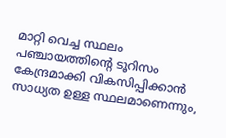മാറ്റി വെച്ച സ്ഥലം പഞ്ചായത്തിന്റെ ടൂറിസം കേന്ദ്രമാക്കി വികസിപ്പിക്കാന്‍ സാധ്യത ഉള്ള സ്ഥലമാണെന്നും,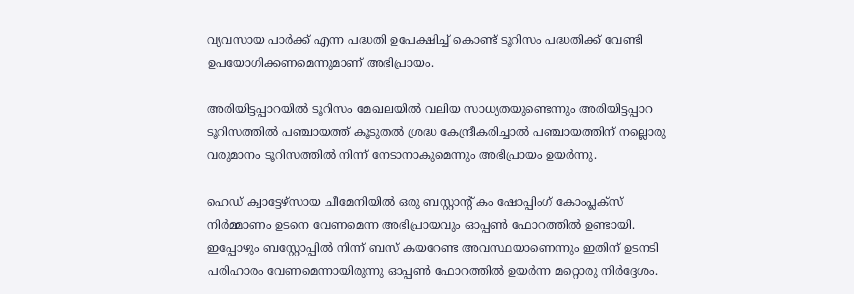വ്യവസായ പാര്‍ക്ക് എന്ന പദ്ധതി ഉപേക്ഷിച്ച് കൊണ്ട് ടൂറിസം പദ്ധതിക്ക് വേണ്ടി ഉപയോഗിക്കണമെന്നുമാണ് അഭിപ്രായം.

അരിയിട്ടപ്പാറയില്‍ ടൂറിസം മേഖലയില്‍ വലിയ സാധ്യതയുണ്ടെന്നും അരിയിട്ടപ്പാറ ടൂറിസത്തില്‍ പഞ്ചായത്ത് കൂടുതല്‍ ശ്രദ്ധ കേന്ദ്രീകരിച്ചാല്‍ പഞ്ചായത്തിന് നല്ലൊരു വരുമാനം ടൂറിസത്തില്‍ നിന്ന് നേടാനാകുമെന്നും അഭിപ്രായം ഉയര്‍ന്നു.

ഹെഡ് ക്വാട്ടേഴ്സായ ചീമേനിയില്‍ ഒരു ബസ്റ്റാന്റ് കം ഷോപ്പിംഗ് കോംപ്ലക്സ് നിര്‍മ്മാണം ഉടനെ വേണമെന്ന അഭിപ്രായവും ഓപ്പണ്‍ ഫോറത്തില്‍ ഉണ്ടായി. ഇപ്പോഴും ബസ്റ്റോപ്പില്‍ നിന്ന് ബസ് കയറേണ്ട അവസ്ഥയാണെന്നും ഇതിന് ഉടനടി പരിഹാരം വേണമെന്നായിരുന്നു ഓപ്പണ്‍ ഫോറത്തില്‍ ഉയര്‍ന്ന മറ്റൊരു നിര്‍ദ്ദേശം.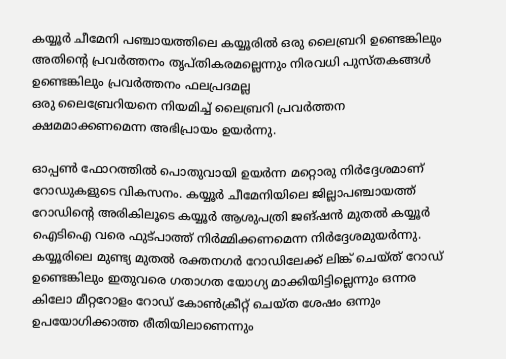കയ്യൂര്‍ ചീമേനി പഞ്ചായത്തിലെ കയ്യൂരില്‍ ഒരു ലൈബ്രറി ഉണ്ടെങ്കിലും അതിന്റെ പ്രവര്‍ത്തനം തൃപ്തികരമല്ലെന്നും നിരവധി പുസ്തകങ്ങള്‍ ഉണ്ടെങ്കിലും പ്രവര്‍ത്തനം ഫലപ്രദമല്ല
ഒരു ലൈബ്രേറിയനെ നിയമിച്ച് ലൈബ്രറി പ്രവര്‍ത്തന ക്ഷമമാക്കണമെന്ന അഭിപ്രായം ഉയര്‍ന്നു.

ഓപ്പണ്‍ ഫോറത്തില്‍ പൊതുവായി ഉയര്‍ന്ന മറ്റൊരു നിര്‍ദ്ദേശമാണ് റോഡുകളുടെ വികസനം. കയ്യൂര്‍ ചീമേനിയിലെ ജില്ലാപഞ്ചായത്ത് റോഡിന്റെ അരികിലൂടെ കയ്യൂര്‍ ആശുപത്രി ജങ്ഷന്‍ മുതല്‍ കയ്യൂര്‍ ഐടിഐ വരെ ഫുട്പാത്ത് നിര്‍മ്മിക്കണമെന്ന നിര്‍ദ്ദേശമുയര്‍ന്നു. കയ്യൂരിലെ മുണ്ട്യ മുതല്‍ രക്തനഗര്‍ റോഡിലേക്ക് ലിങ്ക് ചെയ്ത് റോഡ് ഉണ്ടെങ്കിലും ഇതുവരെ ഗതാഗത യോഗ്യ മാക്കിയിട്ടില്ലെന്നും ഒന്നര കിലോ മീറ്ററോളം റോഡ് കോണ്‍ക്രീറ്റ് ചെയ്ത ശേഷം ഒന്നും ഉപയോഗിക്കാത്ത രീതിയിലാണെന്നും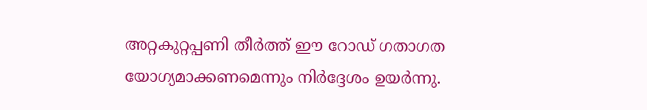അറ്റകുറ്റപ്പണി തീര്‍ത്ത് ഈ റോഡ് ഗതാഗത യോഗ്യമാക്കണമെന്നും നിര്‍ദ്ദേശം ഉയര്‍ന്നു.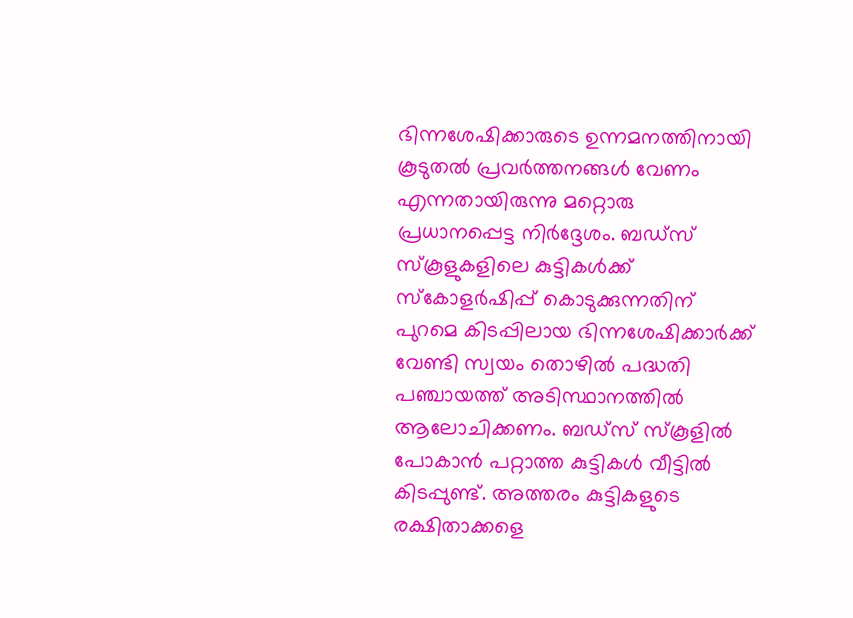ഭിന്നശേഷിക്കാരുടെ ഉന്നമനത്തിനായി കൂടുതല്‍ പ്രവര്‍ത്തനങ്ങള്‍ വേണം എന്നതായിരുന്നു മറ്റൊരു പ്രധാനപ്പെട്ട നിര്‍ദ്ദേശം. ബഡ്സ് സ്‌കൂളുകളിലെ കുട്ടികള്‍ക്ക് സ്‌കോളര്‍ഷിപ്പ് കൊടുക്കുന്നതിന് പുറമെ കിടപ്പിലായ ഭിന്നശേഷിക്കാര്‍ക്ക് വേണ്ടി സ്വയം തൊഴില്‍ പദ്ധതി പഞ്ചായത്ത് അടിസ്ഥാനത്തില്‍ ആലോചിക്കണം. ബഡ്സ് സ്‌കൂളില്‍ പോകാന്‍ പറ്റാത്ത കുട്ടികള്‍ വീട്ടില്‍ കിടപ്പുണ്ട്. അത്തരം കുട്ടികളുടെ രക്ഷിതാക്കളെ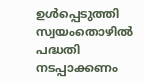ഉള്‍പ്പെടുത്തി സ്വയംതൊഴില്‍ പദ്ധതി നടപ്പാക്കണം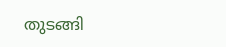തുടങ്ങി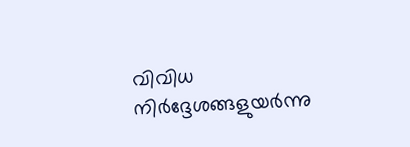വിവിധ നിര്‍ദ്ദേശങ്ങളുയര്‍ന്നു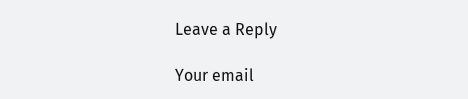Leave a Reply

Your email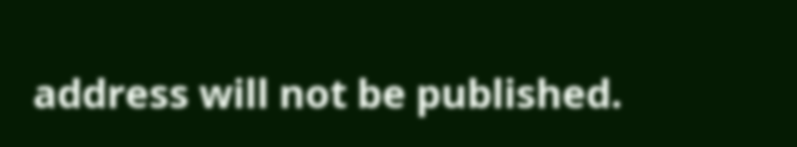address will not be published.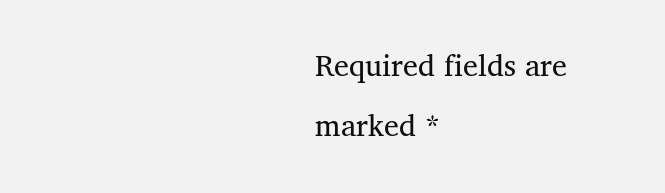Required fields are marked *